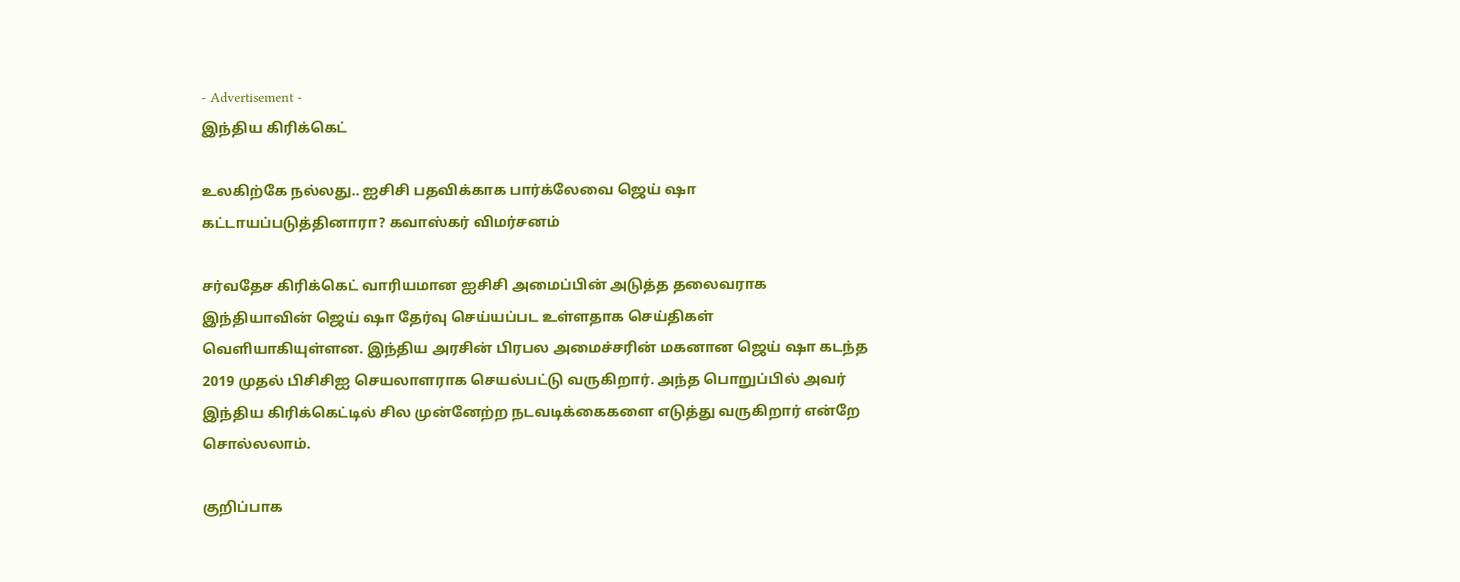- Advertisement -
இந்திய கிரிக்கெட்

உலகிற்கே நல்லது.. ஐசிசி பதவிக்காக பார்க்லேவை ஜெய் ஷா கட்டாயப்படுத்தினாரா? கவாஸ்கர் விமர்சனம்

சர்வதேச கிரிக்கெட் வாரியமான ஐசிசி அமைப்பின் அடுத்த தலைவராக இந்தியாவின் ஜெய் ஷா தேர்வு செய்யப்பட உள்ளதாக செய்திகள் வெளியாகியுள்ளன. இந்திய அரசின் பிரபல அமைச்சரின் மகனான ஜெய் ஷா கடந்த 2019 முதல் பிசிசிஐ செயலாளராக செயல்பட்டு வருகிறார். அந்த பொறுப்பில் அவர் இந்திய கிரிக்கெட்டில் சில முன்னேற்ற நடவடிக்கைகளை எடுத்து வருகிறார் என்றே சொல்லலாம்.

குறிப்பாக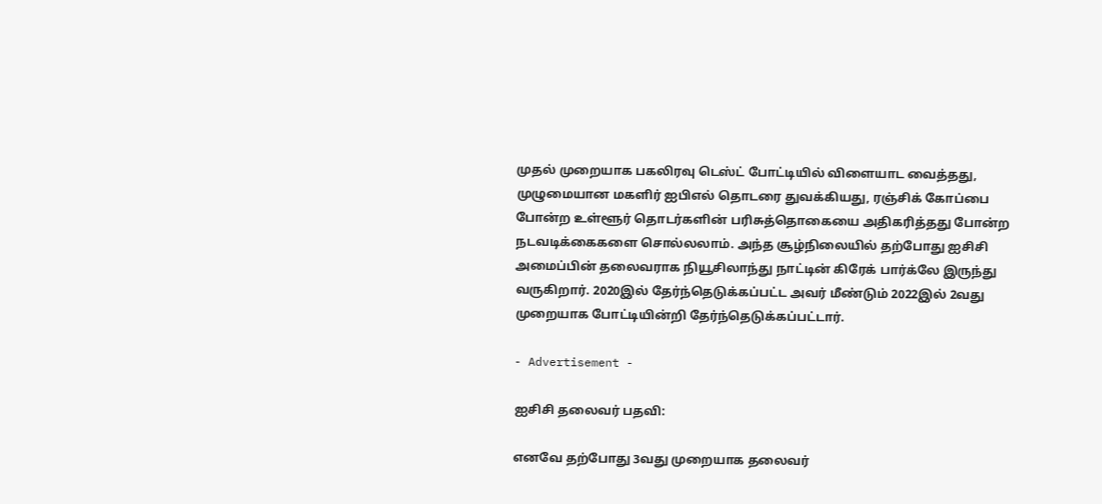முதல் முறையாக பகலிரவு டெஸ்ட் போட்டியில் விளையாட வைத்தது, முழுமையான மகளிர் ஐபிஎல் தொடரை துவக்கியது, ரஞ்சிக் கோப்பை போன்ற உள்ளூர் தொடர்களின் பரிசுத்தொகையை அதிகரித்தது போன்ற நடவடிக்கைகளை சொல்லலாம். அந்த சூழ்நிலையில் தற்போது ஐசிசி அமைப்பின் தலைவராக நியூசிலாந்து நாட்டின் கிரேக் பார்க்லே இருந்து வருகிறார். 2020இல் தேர்ந்தெடுக்கப்பட்ட அவர் மீண்டும் 2022இல் 2வது முறையாக போட்டியின்றி தேர்ந்தெடுக்கப்பட்டார்.

- Advertisement -

ஐசிசி தலைவர் பதவி:

எனவே தற்போது 3வது முறையாக தலைவர்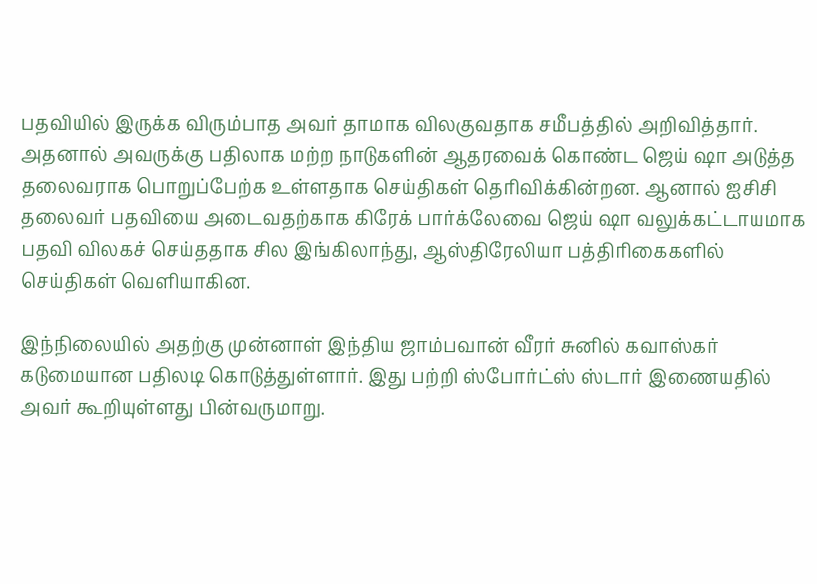பதவியில் இருக்க விரும்பாத அவர் தாமாக விலகுவதாக சமீபத்தில் அறிவித்தார். அதனால் அவருக்கு பதிலாக மற்ற நாடுகளின் ஆதரவைக் கொண்ட ஜெய் ஷா அடுத்த தலைவராக பொறுப்பேற்க உள்ளதாக செய்திகள் தெரிவிக்கின்றன. ஆனால் ஐசிசி தலைவர் பதவியை அடைவதற்காக கிரேக் பார்க்லேவை ஜெய் ஷா வலுக்கட்டாயமாக பதவி விலகச் செய்ததாக சில இங்கிலாந்து, ஆஸ்திரேலியா பத்திரிகைகளில் செய்திகள் வெளியாகின.

இந்நிலையில் அதற்கு முன்னாள் இந்திய ஜாம்பவான் வீரர் சுனில் கவாஸ்கர் கடுமையான பதிலடி கொடுத்துள்ளார். இது பற்றி ஸ்போர்ட்ஸ் ஸ்டார் இணையதில் அவர் கூறியுள்ளது பின்வருமாறு.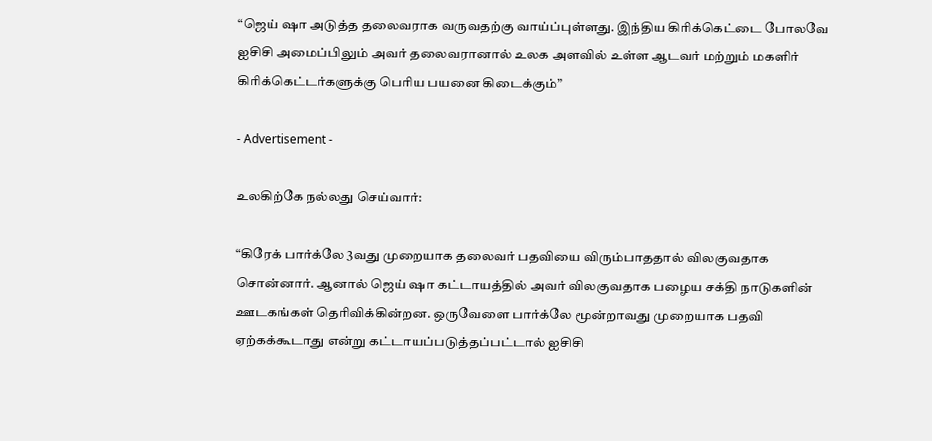“ஜெய் ஷா அடுத்த தலைவராக வருவதற்கு வாய்ப்புள்ளது. இந்திய கிரிக்கெட்டை போலவே ஐசிசி அமைப்பிலும் அவர் தலைவரானால் உலக அளவில் உள்ள ஆடவர் மற்றும் மகளிர் கிரிக்கெட்டர்களுக்கு பெரிய பயனை கிடைக்கும்”

- Advertisement -

உலகிற்கே நல்லது செய்வார்:

“கிரேக் பார்க்லே 3வது முறையாக தலைவர் பதவியை விரும்பாததால் விலகுவதாக சொன்னார். ஆனால் ஜெய் ஷா கட்டாயத்தில் அவர் விலகுவதாக பழைய சக்தி நாடுகளின் ஊடகங்கள் தெரிவிக்கின்றன. ஒருவேளை பார்க்லே மூன்றாவது முறையாக பதவி ஏற்கக்கூடாது என்று கட்டாயப்படுத்தப்பட்டால் ஐசிசி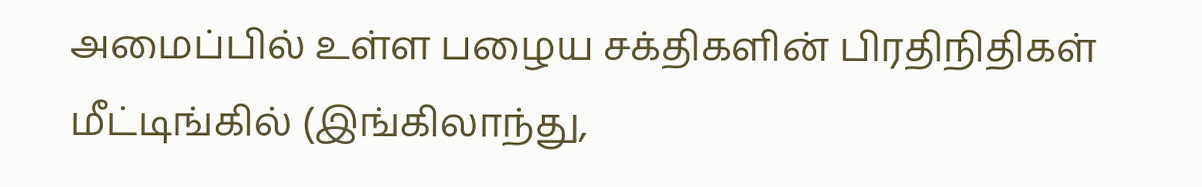அமைப்பில் உள்ள பழைய சக்திகளின் பிரதிநிதிகள் மீட்டிங்கில் (இங்கிலாந்து,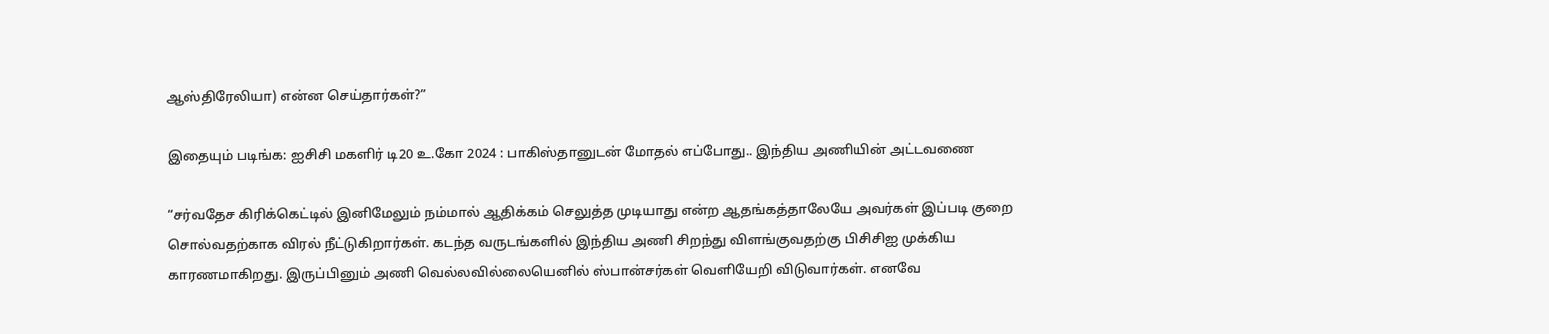ஆஸ்திரேலியா) என்ன செய்தார்கள்?”

இதையும் படிங்க: ஐசிசி மகளிர் டி20 உ.கோ 2024 : பாகிஸ்தானுடன் மோதல் எப்போது.. இந்திய அணியின் அட்டவணை

“சர்வதேச கிரிக்கெட்டில் இனிமேலும் நம்மால் ஆதிக்கம் செலுத்த முடியாது என்ற ஆதங்கத்தாலேயே அவர்கள் இப்படி குறை சொல்வதற்காக விரல் நீட்டுகிறார்கள். கடந்த வருடங்களில் இந்திய அணி சிறந்து விளங்குவதற்கு பிசிசிஐ முக்கிய காரணமாகிறது. இருப்பினும் அணி வெல்லவில்லையெனில் ஸ்பான்சர்கள் வெளியேறி விடுவார்கள். எனவே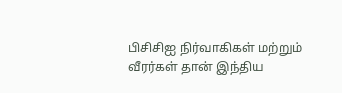பிசிசிஐ நிர்வாகிகள் மற்றும் வீரர்கள் தான் இந்திய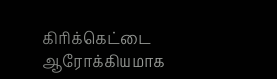கிரிக்கெட்டை ஆரோக்கியமாக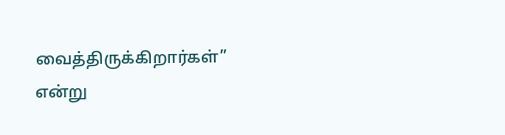வைத்திருக்கிறார்கள்” என்று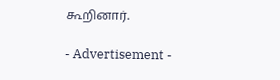கூறினார்.

- Advertisement -